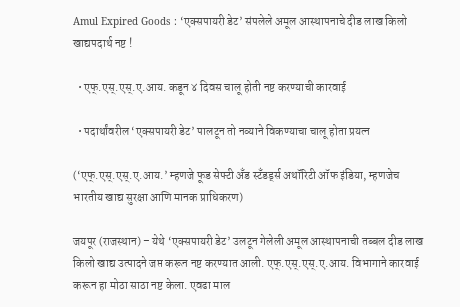Amul Expired Goods : ‘एक्सपायरी डेट’ संपलेले अमूल आस्थापनाचे दीड लाख किलो खाद्यपदार्थ नष्ट !

  • एफ्.एस्.एस्.ए.आय. कडून ४ दिवस चालू होती नष्ट करण्याची कारवाई

  • पदार्थांवरील ‘एक्सपायरी डेट’ पालटून तो नव्याने विकण्याचा चालू होता प्रयत्न

(‘एफ्.एस्.एस्.ए.आय.’ म्हणजे फूड सेफ्टी अँड स्टँडर्ड्स अथॉरिटी ऑफ इंडिया, म्हणजेच भारतीय खाद्य सुरक्षा आणि मानक प्राधिकरण)

जयपूर (राजस्थान) – येथे ‘एक्सपायरी डेट’ उलटून गेलेली अमूल आस्थापनाची तब्बल दीड लाख किलो खाद्य उत्पादने जप्त करून नष्ट करण्यात आली. एफ्.एस्.एस्.ए.आय. विभागाने कारवाई करून हा मोठा साठा नष्ट केला. एवढा माल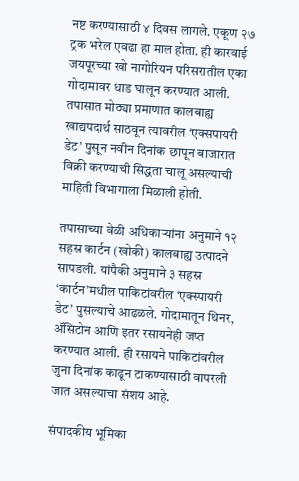नष्ट करण्यासाठी ४ दिवस लागले. एकूण २७ ट्रक भरेल एवढा हा माल होता. ही कारवाई जयपूरच्या खो नागोरियन परिसरातील एका गोदामावर धाड घालून करण्यात आली. तपासात मोठ्या प्रमाणात कालबाह्य खाद्यपदार्थ साठवून त्यावरील ‘एक्सपायरी डेट’ पुसून नवीन दिनांक छापून बाजारात विक्री करण्याची सिद्धता चालू असल्याची माहिती विभागाला मिळाली होती.

तपासाच्या वेळी अधिकार्‍यांना अनुमाने १२ सहस्र कार्टन (खोकी) कालबाह्य उत्पादने सापडली. यांपैकी अनुमाने ३ सहस्र ‘कार्टन’मधील पाकिटांवरील ‘एक्स्पायरी डेट’ पुसल्याचे आढळले. गोदामातून थिनर, ॲसिटोन आणि इतर रसायनेही जप्त करण्यात आली. ही रसायने पाकिटांवरील जुना दिनांक काढून टाकण्यासाठी वापरली जात असल्याचा संशय आहे.

संपादकीय भूमिका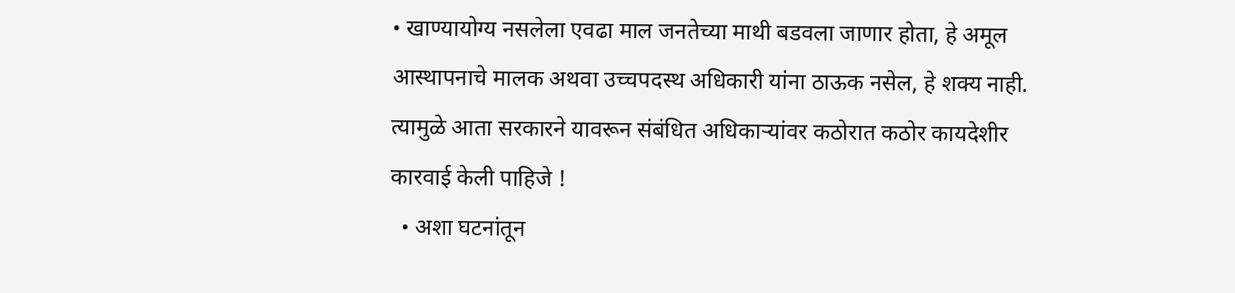• खाण्यायोग्य नसलेला एवढा माल जनतेच्या माथी बडवला जाणार होता, हे अमूल आस्थापनाचे मालक अथवा उच्चपदस्थ अधिकारी यांना ठाऊक नसेल, हे शक्य नाही.  त्यामुळे आता सरकारने यावरून संबंधित अधिकार्‍यांवर कठोरात कठोर कायदेशीर कारवाई केली पाहिजे !
  • अशा घटनांतून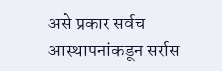असे प्रकार सर्वच आस्थापनांकडून सर्रास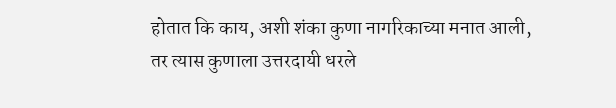होतात कि काय, अशी शंका कुणा नागरिकाच्या मनात आली, तर त्यास कुणाला उत्तरदायी धरले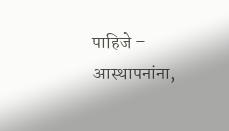पाहिजे – आस्थापनांना,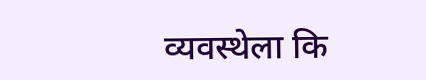व्यवस्थेला कि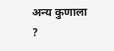अन्य कुणाला ?